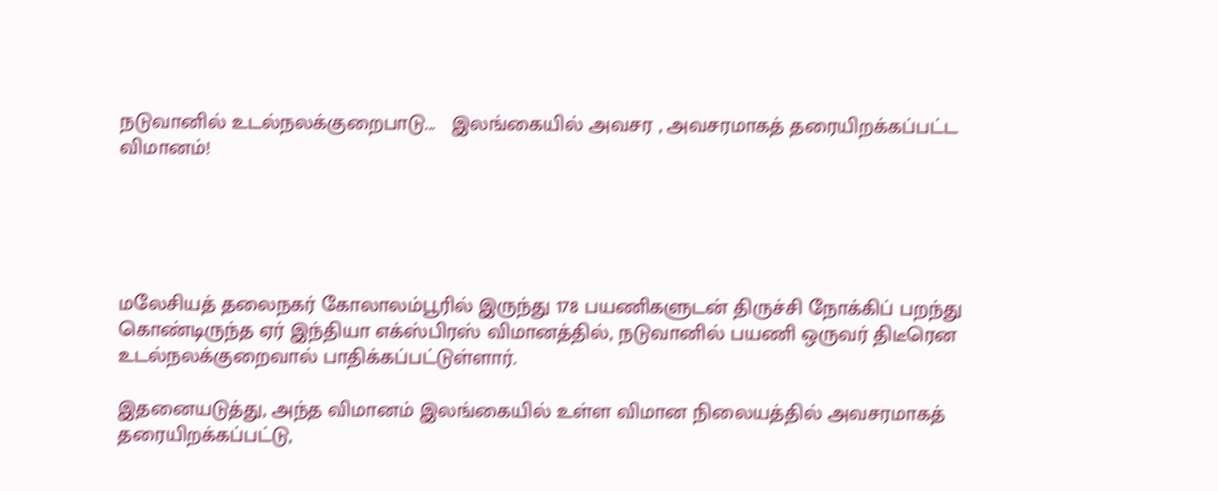நடுவானில் உடல்நலக்குறைபாடு...   இலங்கையில் அவசர , அவசரமாகத் தரையிறக்கப்பட்ட  விமானம்!





மலேசியத் தலைநகர் கோலாலம்பூரில் இருந்து 178 பயணிகளுடன் திருச்சி நோக்கிப் பறந்து கொண்டிருந்த ஏர் இந்தியா எக்ஸ்பிரஸ் விமானத்தில், நடுவானில் பயணி ஒருவர் திடீரென உடல்நலக்குறைவால் பாதிக்கப்பட்டுள்ளார்.

இதனையடுத்து, அந்த விமானம் இலங்கையில் உள்ள விமான நிலையத்தில் அவசரமாகத் தரையிறக்கப்பட்டு,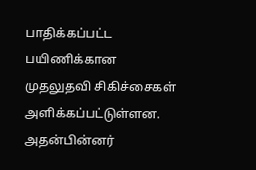பாதிக்கப்பட்ட பயிணிக்கான முதலுதவி சிகிச்சைகள் அளிக்கப்பட்டுள்ளன. அதன்பின்னர்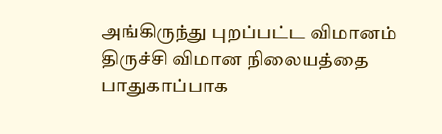அங்கிருந்து புறப்பட்ட விமானம் திருச்சி விமான நிலையத்தை பாதுகாப்பாக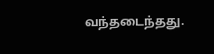வந்தடைந்தது.